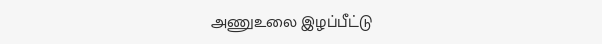அணுஉலை இழப்பீட்டு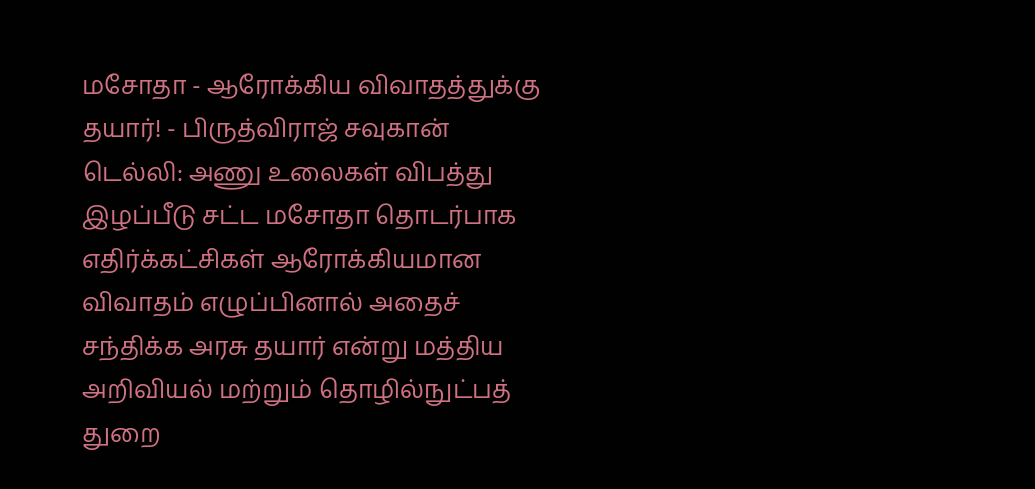மசோதா - ஆரோக்கிய விவாதத்துக்கு தயார்! - பிருத்விராஜ் சவுகான்
டெல்லி: அணு உலைகள் விபத்து இழப்பீடு சட்ட மசோதா தொடர்பாக எதிர்க்கட்சிகள் ஆரோக்கியமான விவாதம் எழுப்பினால் அதைச் சந்திக்க அரசு தயார் என்று மத்திய அறிவியல் மற்றும் தொழில்நுட்பத் துறை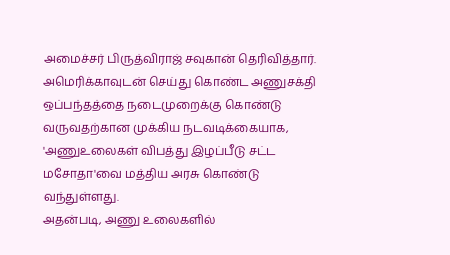அமைச்சர் பிருத்விராஜ் சவுகான் தெரிவித்தார்.
அமெரிக்காவுடன் செய்து கொண்ட அணுசக்தி ஒப்பந்தத்தை நடைமுறைக்கு கொண்டு வருவதற்கான முக்கிய நடவடிக்கையாக, 'அணுஉலைகள் விபத்து இழப்பீடு சட்ட மசோதா'வை மத்திய அரசு கொண்டு வந்துள்ளது.
அதன்படி, அணு உலைகளில்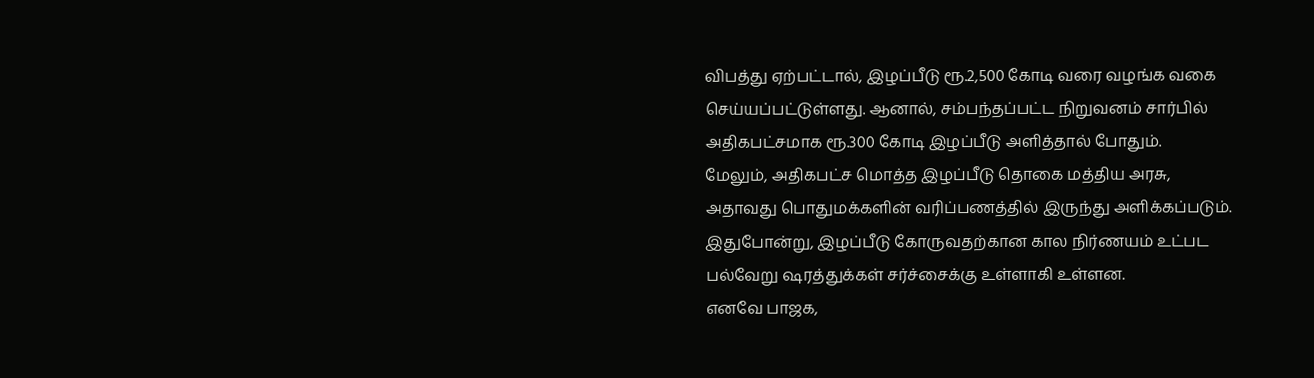விபத்து ஏற்பட்டால், இழப்பீடு ரூ.2,500 கோடி வரை வழங்க வகை செய்யப்பட்டுள்ளது. ஆனால், சம்பந்தப்பட்ட நிறுவனம் சார்பில் அதிகபட்சமாக ரூ.300 கோடி இழப்பீடு அளித்தால் போதும்.
மேலும், அதிகபட்ச மொத்த இழப்பீடு தொகை மத்திய அரசு, அதாவது பொதுமக்களின் வரிப்பணத்தில் இருந்து அளிக்கப்படும். இதுபோன்று, இழப்பீடு கோருவதற்கான கால நிர்ணயம் உட்பட பல்வேறு ஷரத்துக்கள் சர்ச்சைக்கு உள்ளாகி உள்ளன.
எனவே பாஜக,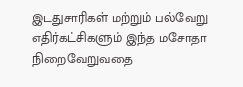இடதுசாரிகள் மற்றும் பல்வேறு எதிர்கட்சிகளும் இந்த மசோதா நிறைவேறுவதை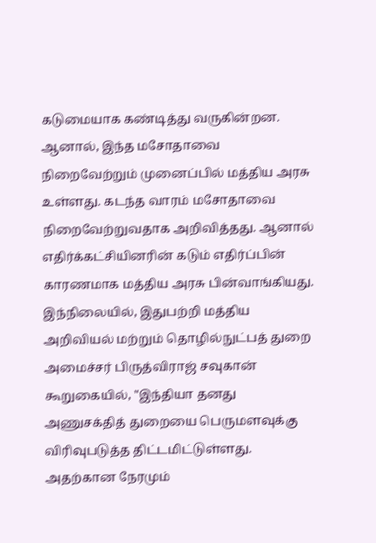கடுமையாக கண்டித்து வருகின்றன.
ஆனால், இந்த மசோதாவை நிறைவேற்றும் முனைப்பில் மத்திய அரசு உள்ளது. கடந்த வாரம் மசோதாவை நிறைவேற்றுவதாக அறிவித்தது. ஆனால் எதிர்க்கட்சியினரின் கடும் எதிர்ப்பின் காரணமாக மத்திய அரசு பின்வாங்கியது.
இந்நிலையில், இதுபற்றி மத்திய அறிவியல் மற்றும் தொழில்நுட்பத் துறை அமைச்சர் பிருத்விராஜ் சவுகான் கூறுகையில், "இந்தியா தனது அணுசக்தித் துறையை பெருமளவுக்கு விரிவுபடுத்த திட்டமிட்டுள்ளது. அதற்கான நேரமும்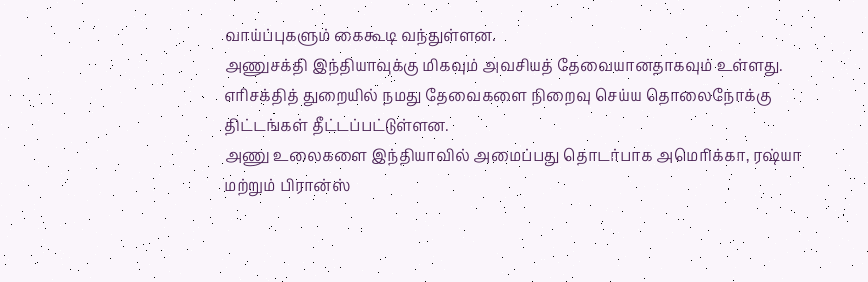வாய்ப்புகளும் கைகூடி வந்துள்ளன.
அணுசக்தி இந்தியாவுக்கு மிகவும் அவசியத் தேவையானதாகவும் உள்ளது. எரிசக்தித் துறையில் நமது தேவைகளை நிறைவு செய்ய தொலைநோக்கு திட்டங்கள் தீட்டப்பட்டுள்ளன.
அணு உலைகளை இந்தியாவில் அமைப்பது தொடர்பாக அமெரிக்கா, ரஷ்யா மற்றும் பிரான்ஸ்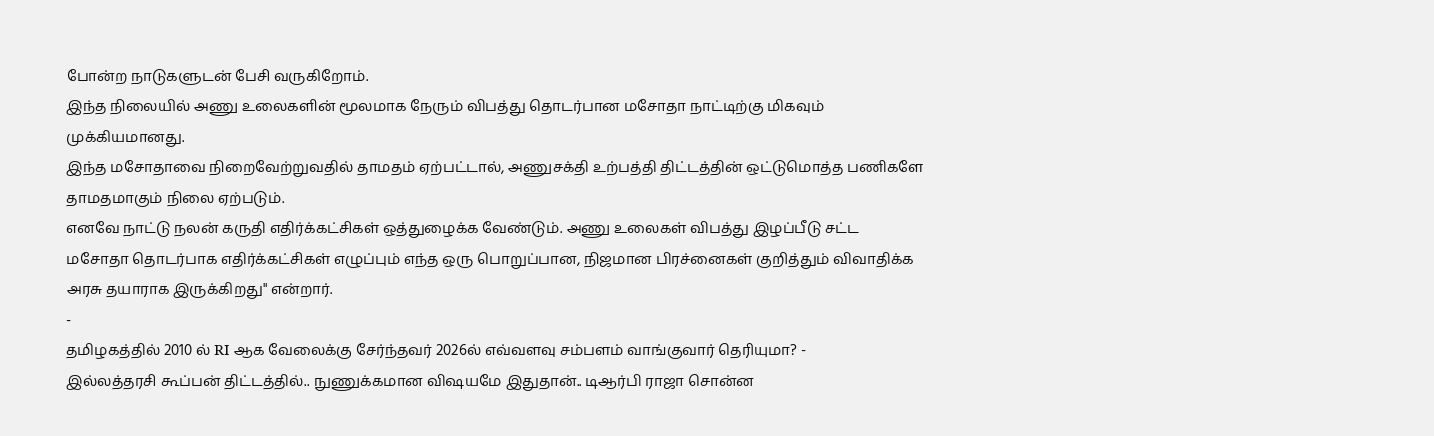போன்ற நாடுகளுடன் பேசி வருகிறோம்.
இந்த நிலையில் அணு உலைகளின் மூலமாக நேரும் விபத்து தொடர்பான மசோதா நாட்டிற்கு மிகவும் முக்கியமானது.
இந்த மசோதாவை நிறைவேற்றுவதில் தாமதம் ஏற்பட்டால், அணுசக்தி உற்பத்தி திட்டத்தின் ஒட்டுமொத்த பணிகளே தாமதமாகும் நிலை ஏற்படும்.
எனவே நாட்டு நலன் கருதி எதிர்க்கட்சிகள் ஒத்துழைக்க வேண்டும். அணு உலைகள் விபத்து இழப்பீடு சட்ட மசோதா தொடர்பாக எதிர்க்கட்சிகள் எழுப்பும் எந்த ஒரு பொறுப்பான, நிஜமான பிரச்னைகள் குறித்தும் விவாதிக்க அரசு தயாராக இருக்கிறது" என்றார்.
-
தமிழகத்தில் 2010 ல் RI ஆக வேலைக்கு சேர்ந்தவர் 2026ல் எவ்வளவு சம்பளம் வாங்குவார் தெரியுமா? -
இல்லத்தரசி கூப்பன் திட்டத்தில்.. நுணுக்கமான விஷயமே இதுதான்.. டிஆர்பி ராஜா சொன்ன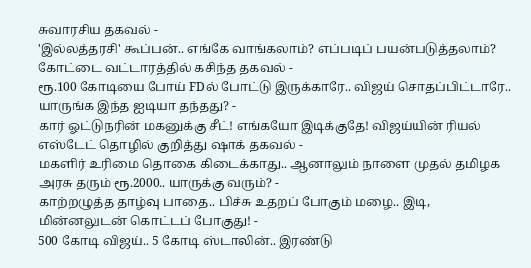சுவாரசிய தகவல் -
'இல்லத்தரசி' கூப்பன்.. எங்கே வாங்கலாம்? எப்படிப் பயன்படுத்தலாம்? கோட்டை வட்டாரத்தில் கசிந்த தகவல் -
ரூ.100 கோடியை போய் FDல் போட்டு இருக்காரே.. விஜய் சொதப்பிட்டாரே.. யாருங்க இந்த ஐடியா தந்தது? -
கார் ஓட்டுநரின் மகனுக்கு சீட்! எங்கயோ இடிக்குதே! விஜய்யின் ரியல் எஸ்டேட் தொழில் குறித்து ஷாக் தகவல் -
மகளிர் உரிமை தொகை கிடைக்காது.. ஆனாலும் நாளை முதல் தமிழக அரசு தரும் ரூ.2000.. யாருக்கு வரும்? -
காற்றழுத்த தாழ்வு பாதை.. பிச்சு உதறப் போகும் மழை.. இடி, மின்னலுடன் கொட்டப் போகுது! -
500 கோடி விஜய்.. 5 கோடி ஸ்டாலின்.. இரண்டு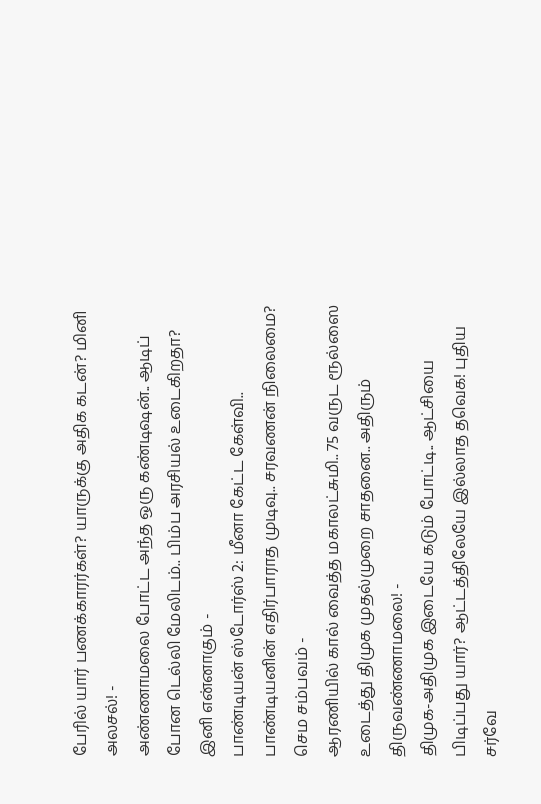பேரில் யார் பணக்காரர்கள்? யாருக்கு அதிக கடன்? மினி அலசல்! -
அண்ணாமலை போட்ட அந்த ஒரு கண்டிஷன்.. ஆடிப் போன டெல்லி மேலிடம்.. பிம்ப அரசியல் உடைகிறதா? இனி என்னாகும் -
பாண்டியன் ஸ்டோர்ஸ் 2: மீனா கேட்ட கேள்வி.. பாண்டியனின் எதிர்பாராத முடிவு.. சரவணன் நிலைமை? செம சம்பவம் -
ஆரணியில் கால் வைத்த மகாலட்சுமி.. 75 வருட ரூல்ஸை உடைத்து திமுக முதல்முறை சாதனை.. அதிரும் திருவண்ணாமலை! -
திமுக-அதிமுக இடையே கடும் போட்டி.. ஆட்சியை பிடிப்பது யார்? ஆட்டத்திலேயே இல்லாத தவெக! புதிய சர்வே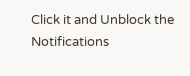Click it and Unblock the Notifications